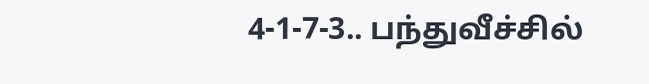4-1-7-3.. பந்துவீச்சில்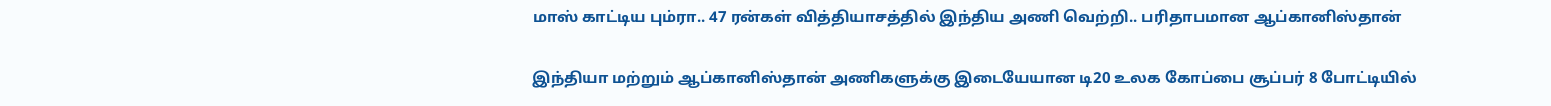மாஸ் காட்டிய பும்ரா.. 47 ரன்கள் வித்தியாசத்தில் இந்திய அணி வெற்றி.. பரிதாபமான ஆப்கானிஸ்தான்

இந்தியா மற்றும் ஆப்கானிஸ்தான் அணிகளுக்கு இடையேயான டி20 உலக கோப்பை சூப்பர் 8 போட்டியில்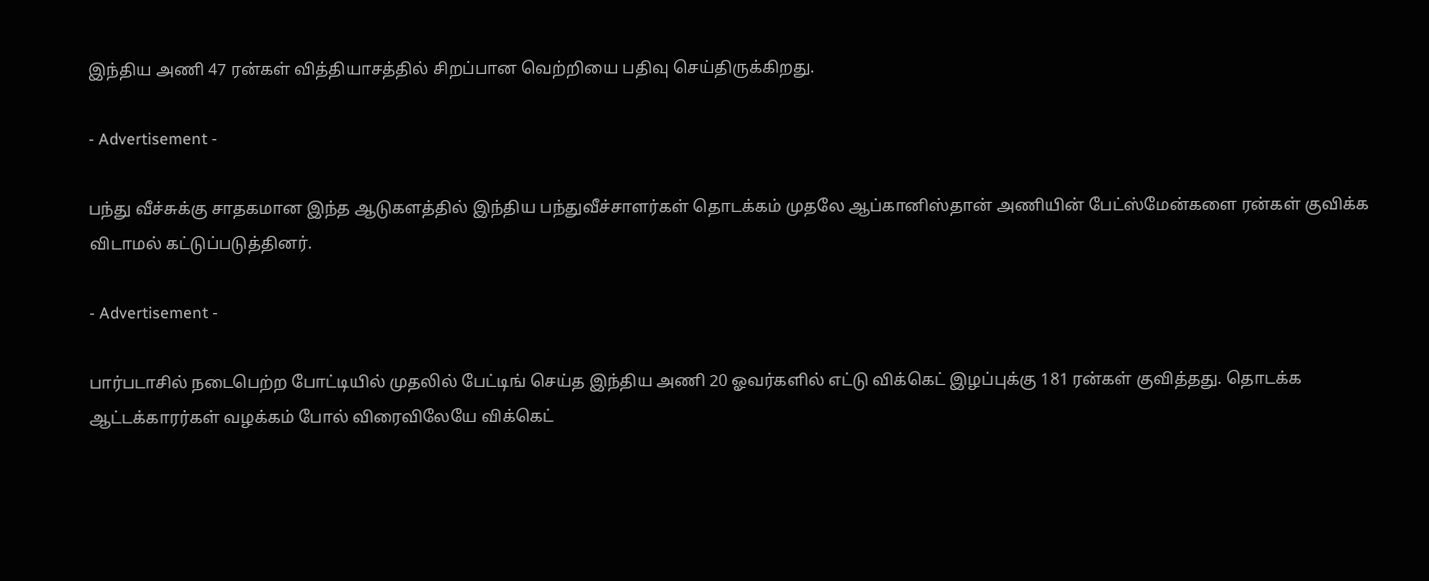இந்திய அணி 47 ரன்கள் வித்தியாசத்தில் சிறப்பான வெற்றியை பதிவு செய்திருக்கிறது.

- Advertisement -

பந்து வீச்சுக்கு சாதகமான இந்த ஆடுகளத்தில் இந்திய பந்துவீச்சாளர்கள் தொடக்கம் முதலே ஆப்கானிஸ்தான் அணியின் பேட்ஸ்மேன்களை ரன்கள் குவிக்க விடாமல் கட்டுப்படுத்தினர்.

- Advertisement -

பார்படாசில் நடைபெற்ற போட்டியில் முதலில் பேட்டிங் செய்த இந்திய அணி 20 ஓவர்களில் எட்டு விக்கெட் இழப்புக்கு 181 ரன்கள் குவித்தது. தொடக்க ஆட்டக்காரர்கள் வழக்கம் போல் விரைவிலேயே விக்கெட்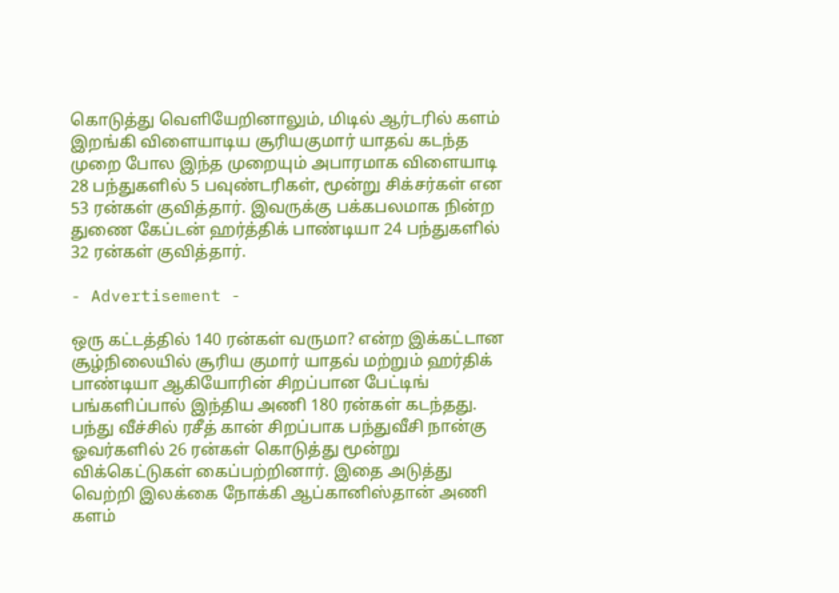கொடுத்து வெளியேறினாலும், மிடில் ஆர்டரில் களம் இறங்கி விளையாடிய சூரியகுமார் யாதவ் கடந்த முறை போல இந்த முறையும் அபாரமாக விளையாடி 28 பந்துகளில் 5 பவுண்டரிகள், மூன்று சிக்சர்கள் என 53 ரன்கள் குவித்தார். இவருக்கு பக்கபலமாக நின்ற துணை கேப்டன் ஹர்த்திக் பாண்டியா 24 பந்துகளில் 32 ரன்கள் குவித்தார்.

- Advertisement -

ஒரு கட்டத்தில் 140 ரன்கள் வருமா? என்ற இக்கட்டான சூழ்நிலையில் சூரிய குமார் யாதவ் மற்றும் ஹர்திக் பாண்டியா ஆகியோரின் சிறப்பான பேட்டிங் பங்களிப்பால் இந்திய அணி 180 ரன்கள் கடந்தது. பந்து வீச்சில் ரசீத் கான் சிறப்பாக பந்துவீசி நான்கு ஓவர்களில் 26 ரன்கள் கொடுத்து மூன்று விக்கெட்டுகள் கைப்பற்றினார். இதை அடுத்து வெற்றி இலக்கை நோக்கி ஆப்கானிஸ்தான் அணி களம்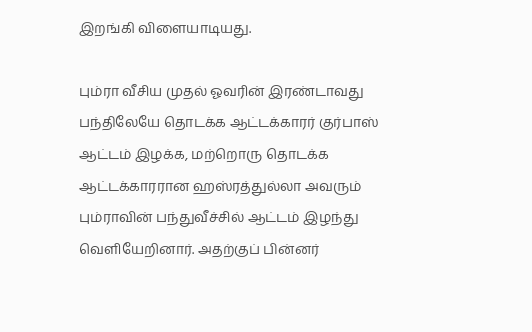இறங்கி விளையாடியது.

பும்ரா வீசிய முதல் ஓவரின் இரண்டாவது பந்திலேயே தொடக்க ஆட்டக்காரர் குர்பாஸ் ஆட்டம் இழக்க, மற்றொரு தொடக்க ஆட்டக்காரரான ஹஸ்ரத்துல்லா அவரும் பும்ராவின் பந்துவீச்சில் ஆட்டம் இழந்து வெளியேறினார். அதற்குப் பின்னர்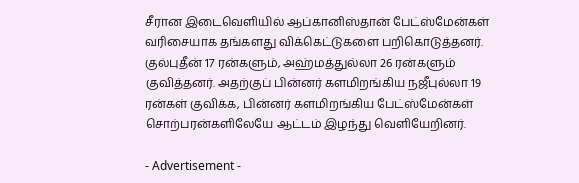சீரான இடைவெளியில் ஆப்கானிஸ்தான் பேட்ஸ்மேன்கள் வரிசையாக தங்களது விக்கெட்டுகளை பறிகொடுத்தனர். குல்புதீன் 17 ரன்களும், அஹ்மத்துல்லா 26 ரன்களும் குவித்தனர். அதற்குப் பின்னர் களமிறங்கிய நஜீபுல்லா 19 ரன்கள் குவிக்க, பின்னர் களமிறங்கிய பேட்ஸ்மேன்கள் சொற்பரன்களிலேயே ஆட்டம் இழந்து வெளியேறினர்.

- Advertisement -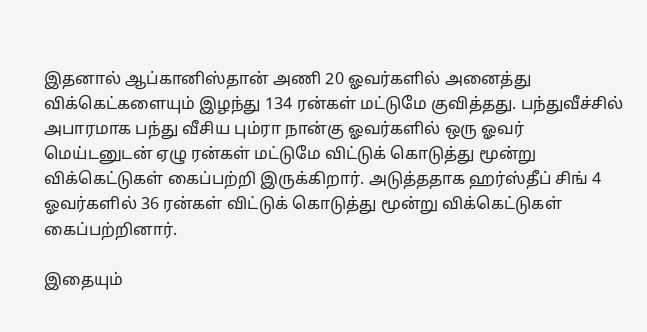இதனால் ஆப்கானிஸ்தான் அணி 20 ஓவர்களில் அனைத்து விக்கெட்களையும் இழந்து 134 ரன்கள் மட்டுமே குவித்தது. பந்துவீச்சில் அபாரமாக பந்து வீசிய பும்ரா நான்கு ஓவர்களில் ஒரு ஓவர் மெய்டனுடன் ஏழு ரன்கள் மட்டுமே விட்டுக் கொடுத்து மூன்று விக்கெட்டுகள் கைப்பற்றி இருக்கிறார். அடுத்ததாக ஹர்ஸ்தீப் சிங் 4 ஓவர்களில் 36 ரன்கள் விட்டுக் கொடுத்து மூன்று விக்கெட்டுகள் கைப்பற்றினார்.

இதையும்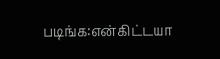படிங்க:என்கிட்டயா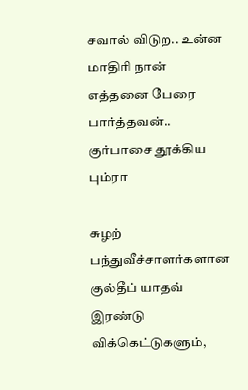சவால் விடுற.. உன்ன மாதிரி நான் எத்தனை பேரை பார்த்தவன்.. குர்பாசை தூக்கிய பும்ரா

சுழற் பந்துவீச்சாளர்களான குல்தீப் யாதவ் இரண்டு விக்கெட்டுகளும்,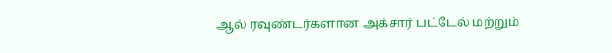ஆல் ரவுண்டர்களான அக்சார் பட்டேல் மற்றும்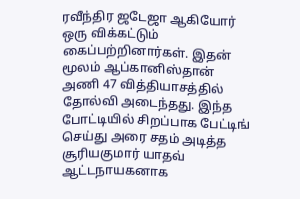ரவீந்திர ஜடேஜா ஆகியோர் ஒரு விக்கட்டும் கைப்பற்றினார்கள். இதன் மூலம் ஆப்கானிஸ்தான் அணி 47 வித்தியாசத்தில் தோல்வி அடைந்தது. இந்த போட்டியில் சிறப்பாக பேட்டிங் செய்து அரை சதம் அடித்த சூரியகுமார் யாதவ் ஆட்டநாயகனாக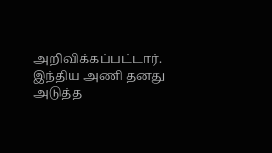அறிவிக்கப்பட்டார். இந்திய அணி தனது அடுத்த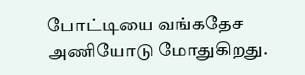போட்டியை வங்கதேச அணியோடு மோதுகிறது.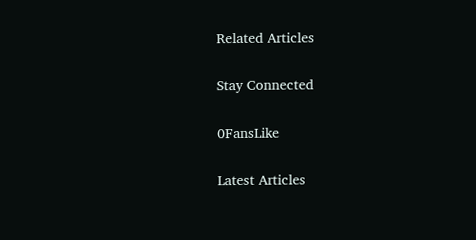Related Articles

Stay Connected

0FansLike

Latest Articles